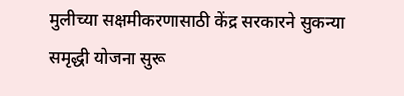मुलीच्या सक्षमीकरणासाठी केंद्र सरकारने सुकन्या समृद्धी योजना सुरू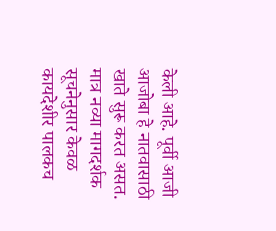केली आहे. पूर्वी आजी आजोबा हे नातवासाठी खाते सुरू करत असत. मात्र नव्या मागदर्शक सूचनेनुसार केवळ कायदेशीर पालकच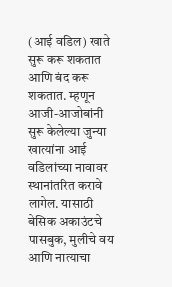(आई वडिल) खाते सुरू करू शकतात आणि बंद करू शकतात. म्हणून आजी-आजोबांनी सुरू केलेल्या जुन्या खात्यांना आई वडिलांच्या नावावर स्थानांतरित करावे लागेल. यासाठी बेसिक अकाउंटचे पासबुक, मुलीचे वय आणि नात्याचा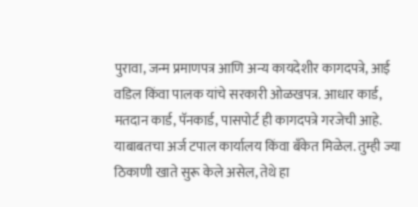पुरावा, जन्म प्रमाणपत्र आणि अन्य कायदेशीर कागदपत्रे, आई वडिल किंवा पालक यांचे सरकारी ओळखपत्र. आधार कार्ड, मतदान कार्ड, पॅनकार्ड, पासपोर्ट ही कागदपत्रे गरजेची आहे. याबाबतचा अर्ज टपाल कार्यालय किंवा बँकेत मिळेल. तुम्ही ज्या ठिकाणी खाते सुरू केले असेल, तेथे हा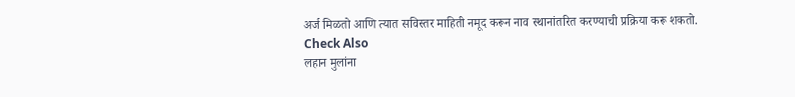अर्ज मिळतो आणि त्यात सविस्तर माहिती नमूद करून नाव स्थानांतरित करण्याची प्रक्रिया करू शकतो.
Check Also
लहान मुलांना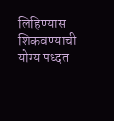लिहिण्यास शिकवण्याची योग्य पध्दत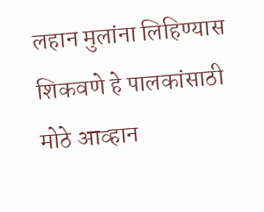लहान मुलांना लिहिण्यास शिकवणे हे पालकांसाठी मोठे आव्हान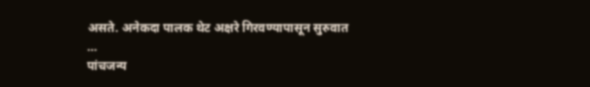असते. अनेकदा पालक थेट अक्षरे गिरवण्यापासून सुरुवात …
पांचजन्य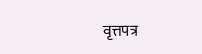वृत्तपत्र